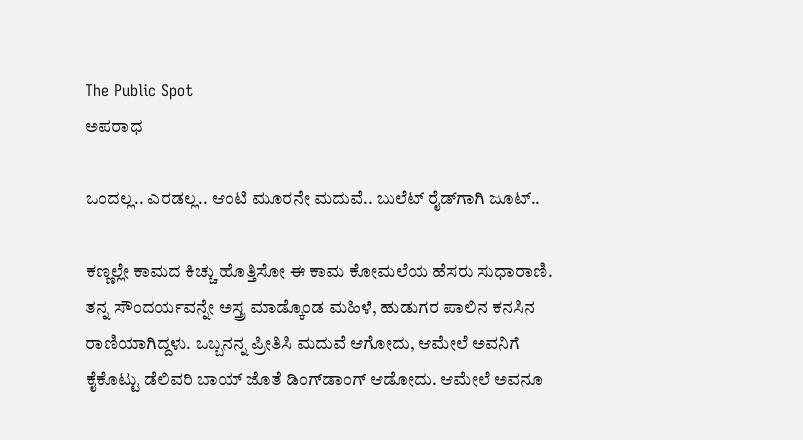The Public Spot
ಅಪರಾಧ

ಒಂದಲ್ಲ.. ಎರಡಲ್ಲ.. ಆಂಟಿ ಮೂರನೇ ಮದುವೆ.. ಬುಲೆಟ್‌ ರೈಡ್‌ಗಾಗಿ ಜೂಟ್‌..

ಕಣ್ಣಲ್ಲೇ ಕಾಮದ ಕಿಚ್ಚು ಹೊತ್ತಿಸೋ ಈ ಕಾಮ ಕೋಮಲೆಯ ಹೆಸರು ಸುಧಾರಾಣಿ. ತನ್ನ ಸೌಂದರ್ಯವನ್ನೇ ಅಸ್ತ್ರ ಮಾಡ್ಕೊಂಡ ಮಹಿಳೆ, ಹುಡುಗರ ಪಾಲಿನ ಕನಸಿನ ರಾಣಿಯಾಗಿದ್ದಳು. ಒಬ್ಬನನ್ನ ಪ್ರೀತಿಸಿ ಮದುವೆ ಆಗೋದು, ಆಮೇಲೆ ಅವನಿಗೆ ಕೈಕೊಟ್ಟು ಡೆಲಿವರಿ ಬಾಯ್‌ ಜೊತೆ ಡಿಂಗ್‌ಡಾಂಗ್‌ ಆಡೋದು. ಆಮೇಲೆ ಅವನೂ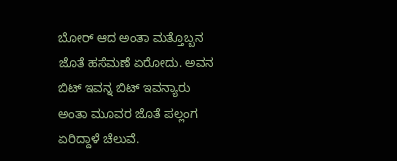ಬೋರ್‌ ಆದ ಅಂತಾ ಮತ್ತೊಬ್ಬನ ಜೊತೆ ಹಸೆಮಣೆ ಏರೋದು. ಅವನ ಬಿಟ್‌ ಇವನ್ನ ಬಿಟ್‌ ಇವನ್ಯಾರು ಅಂತಾ ಮೂವರ ಜೊತೆ ಪಲ್ಲಂಗ ಏರಿದ್ದಾಳೆ ಚೆಲುವೆ.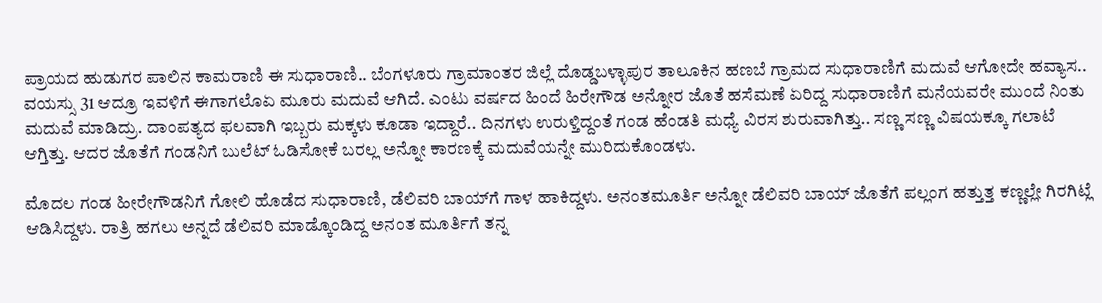ಪ್ರಾಯದ ಹುಡುಗರ ಪಾಲಿನ ಕಾಮರಾಣಿ ಈ ಸುಧಾರಾಣಿ.. ಬೆಂಗಳೂರು ಗ್ರಾಮಾಂತರ ಜಿಲ್ಲೆ ದೊಡ್ಡಬಳ್ಳಾಪುರ ತಾಲೂಕಿನ ಹಣಬೆ ಗ್ರಾಮದ ಸುಧಾರಾಣಿಗೆ ಮದುವೆ ಆಗೋದೇ ಹವ್ಯಾಸ.. ವಯಸ್ಸು 31 ಆದ್ರೂ ಇವಳಿಗೆ ಈಗಾಗಲೊಏ ಮೂರು ಮದುವೆ ಆಗಿದೆ. ಎಂಟು ವರ್ಷದ ಹಿಂದೆ ಹಿರೇಗೌಡ ಅನ್ನೋರ ಜೊತೆ ಹಸೆಮಣೆ ಏರಿದ್ದ ಸುಧಾರಾಣಿಗೆ ಮನೆಯವರೇ ಮುಂದೆ ನಿಂತು ಮದುವೆ ಮಾಡಿದ್ರು. ದಾಂಪತ್ಯದ ಫಲವಾಗಿ ಇಬ್ಬರು ಮಕ್ಕಳು ಕೂಡಾ ಇದ್ದಾರೆ.. ದಿನಗಳು ಉರುಳ್ತಿದ್ದಂತೆ ಗಂಡ ಹೆಂಡತಿ ಮಧ್ಯೆ ವಿರಸ ಶುರುವಾಗಿತ್ತು.. ಸಣ್ಣ ಸಣ್ಣ ವಿಷಯಕ್ಕೂ ಗಲಾಟೆ ಆಗ್ತಿತ್ತು. ಆದರ ಜೊತೆಗೆ ಗಂಡನಿಗೆ ಬುಲೆಟ್‌ ಓಡಿಸೋಕೆ ಬರಲ್ಲ ಅನ್ನೋ ಕಾರಣಕ್ಕೆ ಮದುವೆಯನ್ನೇ ಮುರಿದುಕೊಂಡಳು.

ಮೊದಲ ಗಂಡ ಹೀರೇಗೌಡನಿಗೆ ಗೋಲಿ ಹೊಡೆದ ಸುಧಾರಾಣಿ, ಡೆಲಿವರಿ ಬಾಯ್‌ಗೆ ಗಾಳ ಹಾಕಿದ್ದಳು. ಅನಂತಮೂರ್ತಿ ಅನ್ನೋ ಡೆಲಿವರಿ ಬಾಯ್‌ ಜೊತೆಗೆ ಪಲ್ಲಂಗ ಹತ್ತುತ್ತ ಕಣ್ಣಲ್ಲೇ ಗಿರಗಿಟ್ಲೆ ಆಡಿಸಿದ್ದಳು. ರಾತ್ರಿ ಹಗಲು ಅನ್ನದೆ ಡೆಲಿವರಿ ಮಾಡ್ಕೊಂಡಿದ್ದ ಅನಂತ ಮೂರ್ತಿಗೆ ತನ್ನ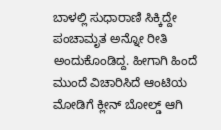ಬಾಳಲ್ಲಿ ಸುಧಾರಾಣಿ ಸಿಕ್ಕಿದ್ದೇ ಪಂಚಾಮೃತ ಅನ್ನೋ ರೀತಿ ಅಂದುಕೊಂಡಿದ್ದ. ಹೀಗಾಗಿ ಹಿಂದೆ ಮುಂದೆ ವಿಚಾರಿಸಿದೆ ಆಂಟಿಯ ಮೋಡಿಗೆ ಕ್ಲೀನ್‌ ಬೋಲ್ಡ್‌ ಆಗಿ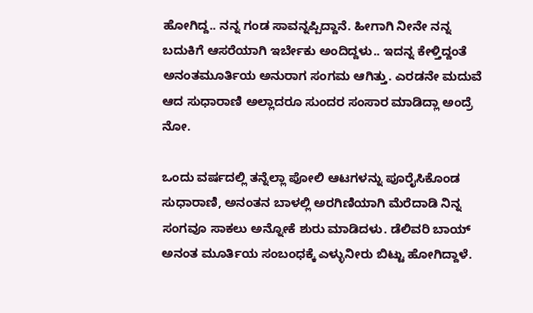ಹೋಗಿದ್ದ.. ನನ್ನ ಗಂಡ ಸಾವನ್ನಪ್ಪಿದ್ದಾನೆ. ಹೀಗಾಗಿ ನೀನೇ ನನ್ನ ಬದುಕಿಗೆ ಆಸರೆಯಾಗಿ ಇರ್ಬೇಕು ಅಂದಿದ್ದಳು.. ಇದನ್ನ ಕೇಳ್ತಿದ್ದಂತೆ ಅನಂತಮೂರ್ತಿಯ ಅನುರಾಗ ಸಂಗಮ ಆಗಿತ್ತು. ಎರಡನೇ ಮದುವೆ ಆದ ಸುಧಾರಾಣಿ ಅಲ್ಲಾದರೂ ಸುಂದರ ಸಂಸಾರ ಮಾಡಿದ್ಲಾ ಅಂದ್ರೆ ನೋ.

ಒಂದು ವರ್ಷದಲ್ಲಿ ತನ್ನೆಲ್ಲಾ ಪೋಲಿ ಆಟಗಳನ್ನು ಪೂರೈಸಿಕೊಂಡ ಸುಧಾರಾಣಿ, ಅನಂತನ ಬಾಳಲ್ಲಿ ಅರಗಿಣಿಯಾಗಿ ಮೆರೆದಾಡಿ ನಿನ್ನ ಸಂಗವೂ ಸಾಕಲು ಅನ್ನೋಕೆ ಶುರು ಮಾಡಿದಳು. ಡೆಲಿವರಿ ಬಾಯ್‌ ಅನಂತ ಮೂರ್ತಿಯ ಸಂಬಂಧಕ್ಕೆ ಎಳ್ಳುನೀರು ಬಿಟ್ಟು ಹೋಗಿದ್ದಾಳೆ.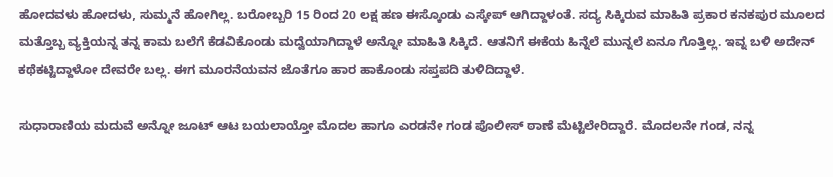ಹೋದವಳು ಹೋದಳು, ಸುಮ್ಮನೆ ಹೋಗಿಲ್ಲ. ಬರೋಬ್ಬರಿ 15 ರಿಂದ 20 ಲಕ್ಷ ಹಣ ಈಸ್ಕೊಂಡು ಎಸ್ಕೇಪ್‌ ಆಗಿದ್ದಾಳಂತೆ. ಸದ್ಯ ಸಿಕ್ಕಿರುವ ಮಾಹಿತಿ ಪ್ರಕಾರ ಕನಕಪುರ ಮೂಲದ ಮತ್ತೊಬ್ಬ ವ್ಯಕ್ತಿಯನ್ನ ತನ್ನ ಕಾಮ ಬಲೆಗೆ ಕೆಡವಿಕೊಂಡು ಮದ್ವೆಯಾಗಿದ್ದಾಳೆ ಅನ್ನೋ ಮಾಹಿತಿ ಸಿಕ್ಕಿದೆ. ಆತನಿಗೆ ಈಕೆಯ ಹಿನ್ನೆಲೆ ಮುನ್ನಲೆ ಏನೂ ಗೊತ್ತಿಲ್ಲ. ಇವ್ನ ಬಳಿ ಅದೇನ್‌ ಕಥೆಕಟ್ಟಿದ್ದಾಳೋ ದೇವರೇ ಬಲ್ಲ. ಈಗ ಮೂರನೆಯವನ ಜೊತೆಗೂ ಹಾರ ಹಾಕೊಂಡು ಸಪ್ತಪದಿ ತುಳಿದಿದ್ದಾಳೆ.

ಸುಧಾರಾಣಿಯ ಮದುವೆ ಅನ್ನೋ ಜೂಟ್‌ ಆಟ ಬಯಲಾಯ್ತೋ ಮೊದಲ ಹಾಗೂ ಎರಡನೇ ಗಂಡ ಪೊಲೀಸ್‌ ಠಾಣೆ ಮೆಟ್ಟಿಲೇರಿದ್ದಾರೆ. ಮೊದಲನೇ ಗಂಡ, ನನ್ನ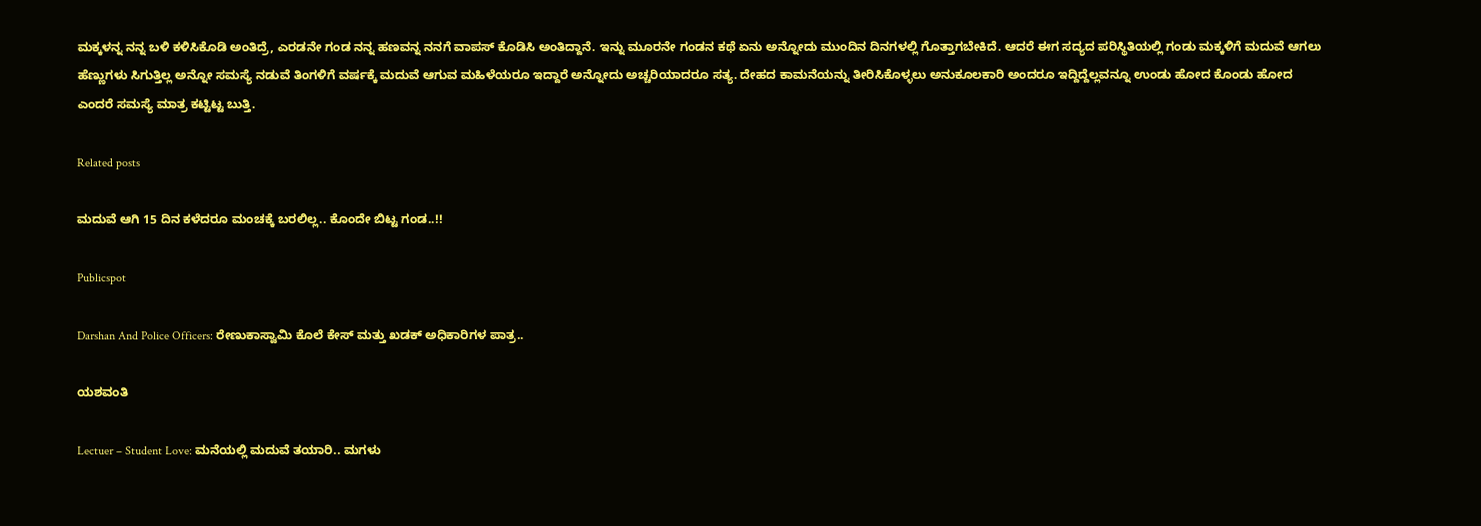ಮಕ್ಕಳನ್ನ ನನ್ನ ಬಳಿ ಕಳಿಸಿಕೊಡಿ ಅಂತಿದ್ರೆ, ಎರಡನೇ ಗಂಡ ನನ್ನ ಹಣವನ್ನ ನನಗೆ ವಾಪಸ್‌ ಕೊಡಿಸಿ ಅಂತಿದ್ದಾನೆ. ಇನ್ನು ಮೂರನೇ ಗಂಡನ ಕಥೆ ಏನು ಅನ್ನೋದು ಮುಂದಿನ ದಿನಗಳಲ್ಲಿ ಗೊತ್ತಾಗಬೇಕಿದೆ. ಆದರೆ ಈಗ ಸದ್ಯದ ಪರಿಸ್ಥಿತಿಯಲ್ಲಿ ಗಂಡು ಮಕ್ಕಳಿಗೆ ಮದುವೆ ಆಗಲು ಹೆಣ್ಣುಗಳು ಸಿಗುತ್ತಿಲ್ಲ ಅನ್ನೋ ಸಮಸ್ಯೆ ನಡುವೆ ತಿಂಗಳಿಗೆ ವರ್ಷಕ್ಕೆ ಮದುವೆ ಆಗುವ ಮಹಿಳೆಯರೂ ಇದ್ದಾರೆ ಅನ್ನೋದು ಅಚ್ಚರಿಯಾದರೂ ಸತ್ಯ. ದೇಹದ ಕಾಮನೆಯನ್ನು ತೀರಿಸಿಕೊಳ್ಳಲು ಅನುಕೂಲಕಾರಿ ಅಂದರೂ ಇದ್ದಿದ್ದೆಲ್ಲವನ್ನೂ ಉಂಡು ಹೋದ ಕೊಂಡು ಹೋದ ಎಂದರೆ ಸಮಸ್ಯೆ ಮಾತ್ರ ಕಟ್ಟಿಟ್ಟ ಬುತ್ತಿ.

Related posts

ಮದುವೆ ಆಗಿ 15 ದಿನ ಕಳೆದರೂ ಮಂಚಕ್ಕೆ ಬರಲಿಲ್ಲ.. ಕೊಂದೇ ಬಿಟ್ಟ ಗಂಡ..!!

Publicspot

Darshan And Police Officers: ರೇಣುಕಾಸ್ವಾಮಿ ಕೊಲೆ ಕೇಸ್ ಮತ್ತು ಖಡಕ್ ಅಧಿಕಾರಿಗಳ ಪಾತ್ರ..

ಯಶವಂತಿ

Lectuer – Student Love: ಮನೆಯಲ್ಲಿ ಮದುವೆ ತಯಾರಿ.. ಮಗಳು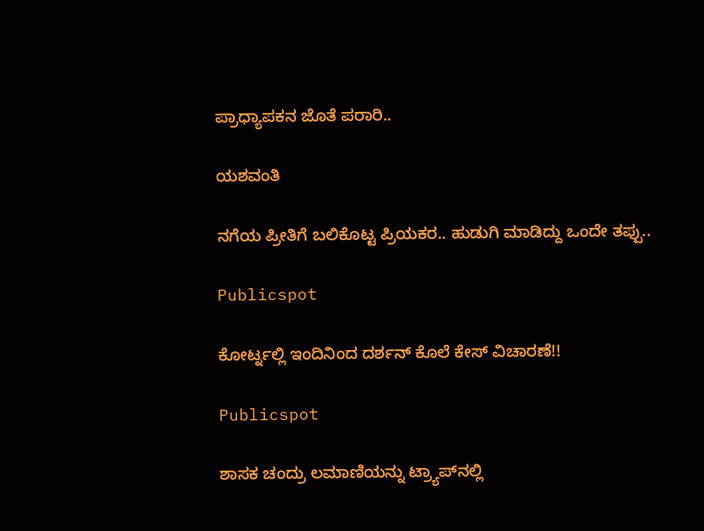ಪ್ರಾಧ್ಯಾಪಕನ ಜೊತೆ ಪರಾರಿ..

ಯಶವಂತಿ

ನಗೆಯ ಪ್ರೀತಿಗೆ ಬಲಿಕೊಟ್ಟ ಪ್ರಿಯಕರ.. ಹುಡುಗಿ ಮಾಡಿದ್ದು ಒಂದೇ ತಪ್ಪು..

Publicspot

ಕೋರ್ಟ್ನಲ್ಲಿ ಇಂದಿನಿಂದ ದರ್ಶನ್ ಕೊಲೆ ಕೇಸ್ ವಿಚಾರಣೆ!!

Publicspot

ಶಾಸಕ ಚಂದ್ರು ಲಮಾಣಿಯನ್ನು ಟ್ರ್ಯಾಪ್‌ನಲ್ಲಿ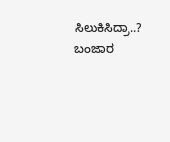ಸಿಲುಕಿಸಿದ್ರಾ..? ಬಂಜಾರ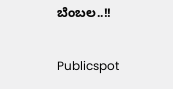ಬೆಂಬಲ..!!

Publicspot